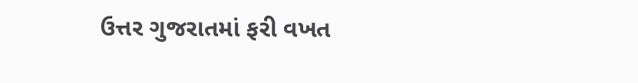ઉત્તર ગુજરાતમાં ફરી વખત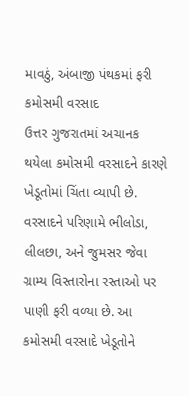માવઠું, અંબાજી પંથકમાં ફરી કમોસમી વરસાદ
ઉત્તર ગુજરાતમાં અચાનક થયેલા કમોસમી વરસાદને કારણે ખેડૂતોમાં ચિંતા વ્યાપી છે. વરસાદને પરિણામે ભીલોડા, લીલછા, અને જુમસર જેવા ગ્રામ્ય વિસ્તારોના રસ્તાઓ પર પાણી ફરી વળ્યા છે. આ કમોસમી વરસાદે ખેડૂતોને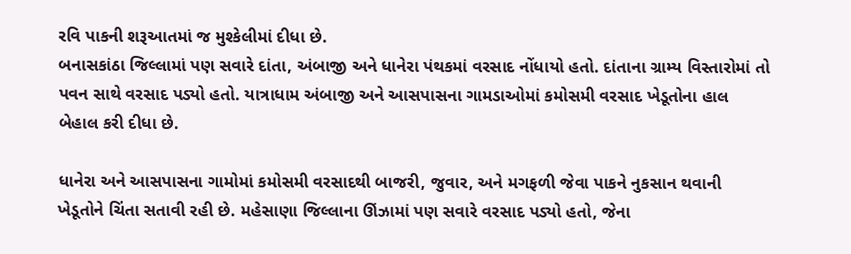રવિ પાકની શરૂઆતમાં જ મુશ્કેલીમાં દીધા છે.
બનાસકાંઠા જિલ્લામાં પણ સવારે દાંતા, અંબાજી અને ધાનેરા પંથકમાં વરસાદ નોંધાયો હતો. દાંતાના ગ્રામ્ય વિસ્તારોમાં તો પવન સાથે વરસાદ પડ્યો હતો. યાત્રાધામ અંબાજી અને આસપાસના ગામડાઓમાં કમોસમી વરસાદ ખેડૂતોના હાલ બેહાલ કરી દીધા છે.

ધાનેરા અને આસપાસના ગામોમાં કમોસમી વરસાદથી બાજરી, જુવાર, અને મગફળી જેવા પાકને નુકસાન થવાની ખેડૂતોને ચિંતા સતાવી રહી છે. મહેસાણા જિલ્લાના ઊંઝામાં પણ સવારે વરસાદ પડ્યો હતો, જેના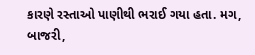કારણે રસ્તાઓ પાણીથી ભરાઈ ગયા હતા. મગ, બાજરી,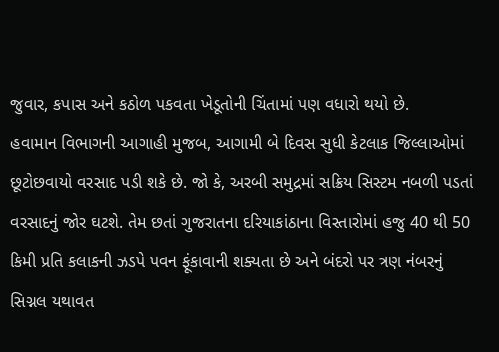જુવાર, કપાસ અને કઠોળ પકવતા ખેડૂતોની ચિંતામાં પણ વધારો થયો છે.
હવામાન વિભાગની આગાહી મુજબ, આગામી બે દિવસ સુધી કેટલાક જિલ્લાઓમાં છૂટોછવાયો વરસાદ પડી શકે છે. જો કે, અરબી સમુદ્રમાં સક્રિય સિસ્ટમ નબળી પડતાં વરસાદનું જોર ઘટશે. તેમ છતાં ગુજરાતના દરિયાકાંઠાના વિસ્તારોમાં હજુ 40 થી 50 કિમી પ્રતિ કલાકની ઝડપે પવન ફૂંકાવાની શક્યતા છે અને બંદરો પર ત્રણ નંબરનું સિગ્નલ યથાવત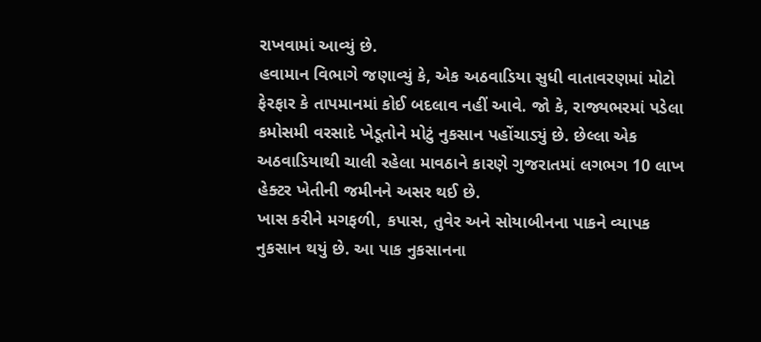રાખવામાં આવ્યું છે.
હવામાન વિભાગે જણાવ્યું કે, એક અઠવાડિયા સુધી વાતાવરણમાં મોટો ફેરફાર કે તાપમાનમાં કોઈ બદલાવ નહીં આવે. જો કે, રાજ્યભરમાં પડેલા કમોસમી વરસાદે ખેડૂતોને મોટું નુકસાન પહોંચાડ્યું છે. છેલ્લા એક અઠવાડિયાથી ચાલી રહેલા માવઠાને કારણે ગુજરાતમાં લગભગ 10 લાખ હેક્ટર ખેતીની જમીનને અસર થઈ છે.
ખાસ કરીને મગફળી, કપાસ, તુવેર અને સોયાબીનના પાકને વ્યાપક નુકસાન થયું છે. આ પાક નુકસાનના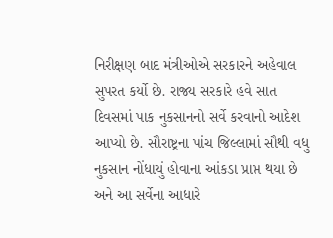નિરીક્ષણ બાદ મંત્રીઓએ સરકારને અહેવાલ સુપરત કર્યો છે. રાજ્ય સરકારે હવે સાત દિવસમાં પાક નુકસાનનો સર્વે કરવાનો આદેશ આપ્યો છે. સૌરાષ્ટ્રના પાંચ જિલ્લામાં સૌથી વધુ નુકસાન નોંધાયું હોવાના આંકડા પ્રાપ્ત થયા છે અને આ સર્વેના આધારે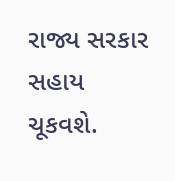રાજ્ય સરકાર સહાય ચૂકવશે.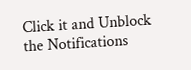Click it and Unblock the Notifications